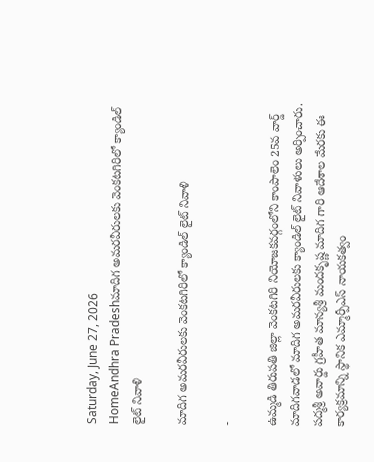Saturday, June 27, 2026
HomeAndhra Pradeshమాదిగ అమరవీరులకు వెంకటగిరిలో క్యాండిల్ లైట్ నివాళి

మాదిగ అమరవీరులకు వెంకటగిరిలో క్యాండిల్ లైట్ నివాళి

-

ఉమ్మడి తిరుపతి జిల్లా వెంకటగిరి నియోజకవర్గంలోని కాంపాలెం 25వ వార్డ్ మాదిగవాడలో మాదిగ అమరవీరులకు క్యాండిల్ లైట్ నివాళులు అర్పించారు. పద్మశ్రీ అవార్డు గ్రహీత మాన్యశ్రీ మందకృష్ణ మాదిగ గారి ఆదేశాల మేరకు ఈ కార్యక్రమాన్ని స్థానిక ఎమ్మార్పీఎస్ నాయకత్వం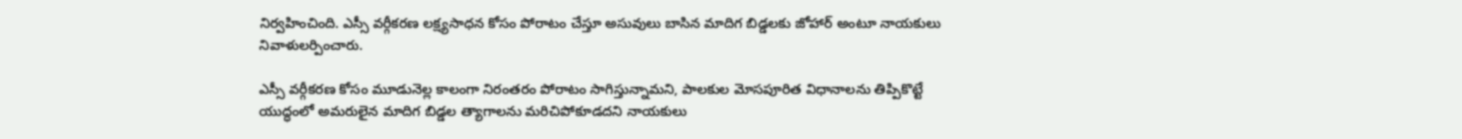నిర్వహించింది. ఎస్సీ వర్గీకరణ లక్ష్యసాధన కోసం పోరాటం చేస్తూ అసువులు బాసిన మాదిగ బిడ్డలకు జోహార్ అంటూ నాయకులు నివాళులర్పించారు.

ఎస్సీ వర్గీకరణ కోసం మూడునెల్ల కాలంగా నిరంతరం పోరాటం సాగిస్తున్నామని, పాలకుల మోసపూరిత విధానాలను తిప్పికొట్టే యుద్ధంలో అమరులైన మాదిగ బిడ్డల త్యాగాలను మరిచిపోకూడదని నాయకులు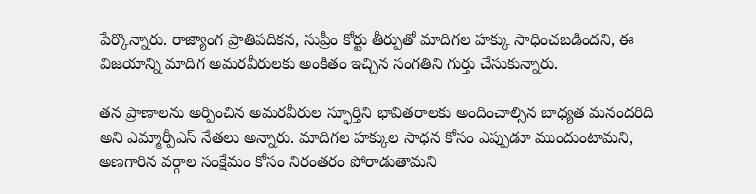పేర్కొన్నారు. రాజ్యాంగ ప్రాతిపదికన, సుప్రీం కోర్టు తీర్పుతో మాదిగల హక్కు సాధించబడిందని, ఈ విజయాన్ని మాదిగ అమరవీరులకు అంకితం ఇచ్చిన సంగతిని గుర్తు చేసుకున్నారు.

తన ప్రాణాలను అర్పించిన అమరవీరుల స్ఫూర్తిని భావితరాలకు అందించాల్సిన బాధ్యత మనందరిది అని ఎమ్మార్పీఎస్ నేతలు అన్నారు. మాదిగల హక్కుల సాధన కోసం ఎప్పుడూ ముందుంటామని, అణగారిన వర్గాల సంక్షేమం కోసం నిరంతరం పోరాడుతామని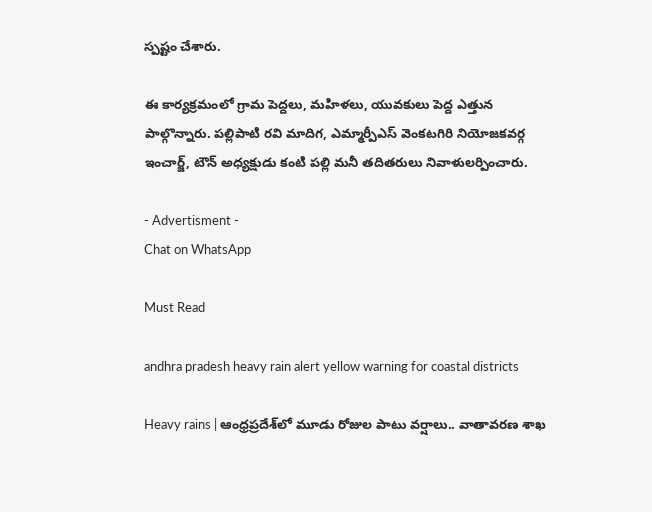స్పష్టం చేశారు.

ఈ కార్యక్రమంలో గ్రామ పెద్దలు, మహిళలు, యువకులు పెద్ద ఎత్తున పాల్గొన్నారు. పల్లిపాటి రవి మాదిగ, ఎమ్మార్పీఎస్ వెంకటగిరి నియోజకవర్గ ఇంచార్జ్, టౌన్ అధ్యక్షుడు కంటి పల్లి మనీ తదితరులు నివాళులర్పించారు.

- Advertisment -
Chat on WhatsApp

Must Read

andhra pradesh heavy rain alert yellow warning for coastal districts

Heavy rains | ఆంధ్రప్రదేశ్‌లో మూడు రోజుల పాటు వర్షాలు.. వాతావరణ శాఖ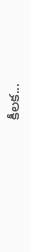కీలక...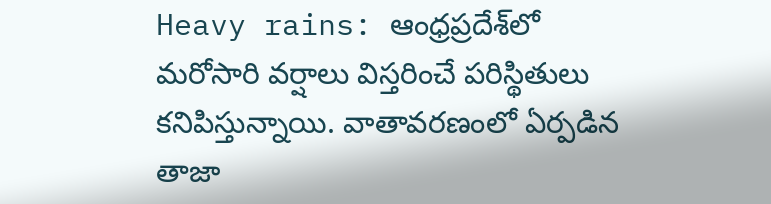Heavy rains: ఆంధ్రప్రదేశ్‌లో మరోసారి వర్షాలు విస్తరించే పరిస్థితులు కనిపిస్తున్నాయి. వాతావరణంలో ఏర్పడిన తాజా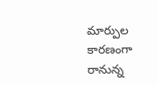మార్పుల కారణంగా రానున్న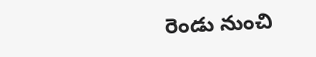రెండు నుంచి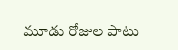మూడు రోజుల పాటు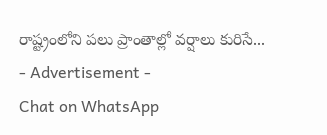రాష్ట్రంలోని పలు ప్రాంతాల్లో వర్షాలు కురిసే...
- Advertisement -
Chat on WhatsApp